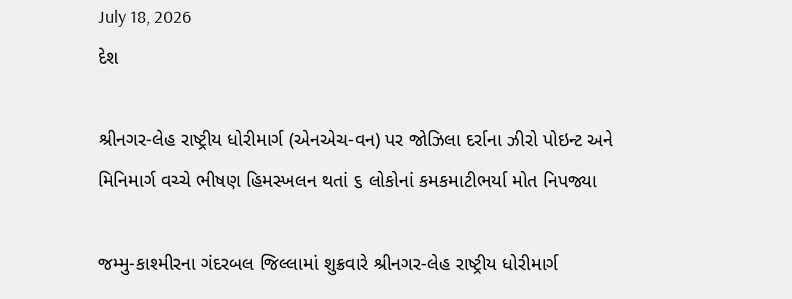July 18, 2026
દેશ

શ્રીનગર-લેહ રાષ્ટ્રીય ધોરીમાર્ગ (એનએચ-વન) પર જોઝિલા દર્રાના ઝીરો પોઇન્ટ અને મિનિમાર્ગ વચ્ચે ભીષણ હિમસ્ખલન થતાં ૬ લોકોનાં કમકમાટીભર્યા મોત નિપજ્યા

જમ્મુ-કાશ્મીરના ગંદરબલ જિલ્લામાં શુક્રવારે શ્રીનગર-લેહ રાષ્ટ્રીય ધોરીમાર્ગ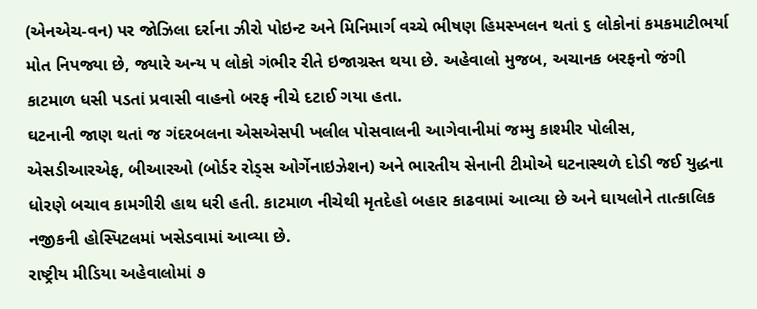(એનએચ-વન) પર જોઝિલા દર્રાના ઝીરો પોઇન્ટ અને મિનિમાર્ગ વચ્ચે ભીષણ હિમસ્ખલન થતાં ૬ લોકોનાં કમકમાટીભર્યા મોત નિપજ્યા છે, જ્યારે અન્ય ૫ લોકો ગંભીર રીતે ઇજાગ્રસ્ત થયા છે. અહેવાલો મુજબ, અચાનક બરફનો જંગી કાટમાળ ધસી પડતાં પ્રવાસી વાહનો બરફ નીચે દટાઈ ગયા હતા.
ઘટનાની જાણ થતાં જ ગંદરબલના એસએસપી ખલીલ પોસવાલની આગેવાનીમાં જમ્મુ કાશ્મીર પોલીસ, એસડીઆરએફ, બીઆરઓ (બોર્ડર રોડ્સ ઓર્ગેનાઇઝેશન) અને ભારતીય સેનાની ટીમોએ ઘટનાસ્થળે દોડી જઈ યુદ્ધના ધોરણે બચાવ કામગીરી હાથ ધરી હતી. કાટમાળ નીચેથી મૃતદેહો બહાર કાઢવામાં આવ્યા છે અને ઘાયલોને તાત્કાલિક નજીકની હોસ્પિટલમાં ખસેડવામાં આવ્યા છે.
રાષ્ટ્રીય મીડિયા અહેવાલોમાં ૭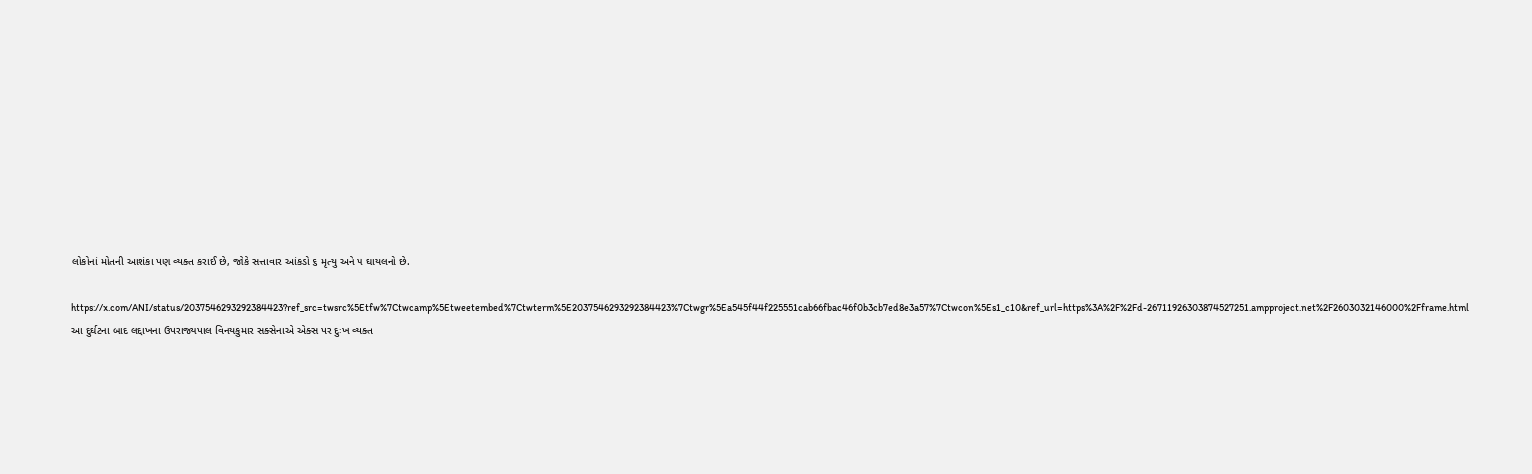લોકોનાં મોતની આશંકા પણ વ્યક્ત કરાઈ છે, જોકે સત્તાવાર આંકડો ૬ મૃત્યુ અને ૫ ઘાયલનો છે.

https://x.com/ANI/status/2037546293292384423?ref_src=twsrc%5Etfw%7Ctwcamp%5Etweetembed%7Ctwterm%5E2037546293292384423%7Ctwgr%5Ea545f44f225551cab66fbac46f0b3cb7ed8e3a57%7Ctwcon%5Es1_c10&ref_url=https%3A%2F%2Fd-26711926303874527251.ampproject.net%2F2603032146000%2Fframe.html
આ દુર્ઘટના બાદ લદ્દાખના ઉપરાજ્યપાલ વિનયકુમાર સક્સેનાએ એક્સ પર દુઃખ વ્યક્ત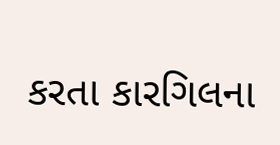કરતા કારગિલના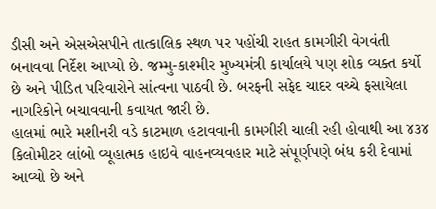ડીસી અને એસએસપીને તાત્કાલિક સ્થળ પર પહોંચી રાહત કામગીરી વેગવંતી બનાવવા નિર્દેશ આપ્યો છે. જમ્મુ-કાશ્મીર મુખ્યમંત્રી કાર્યાલયે પણ શોક વ્યક્ત કર્યો છે અને પીડિત પરિવારોને સાંત્વના પાઠવી છે. બરફની સફેદ ચાદર વચ્ચે ફસાયેલા નાગરિકોને બચાવવાની કવાયત જારી છે.
હાલમાં ભારે મશીનરી વડે કાટમાળ હટાવવાની કામગીરી ચાલી રહી હોવાથી આ ૪૩૪ કિલોમીટર લાંબો વ્યૂહાત્મક હાઇવે વાહનવ્યવહાર માટે સંપૂર્ણપણે બંધ કરી દેવામાં આવ્યો છે અને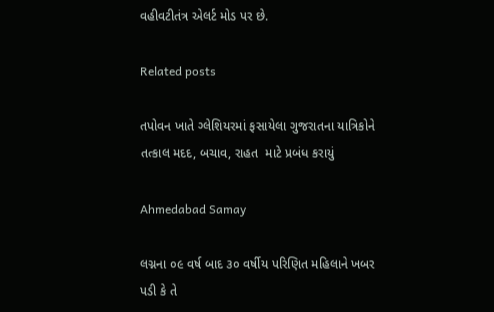વહીવટીતંત્ર એલર્ટ મોડ પર છે.

Related posts

તપોવન ખાતે ગ્લેશિયરમાં ફસાયેલા ગુજરાતના યાત્રિકોને તત્કાલ મદદ, બચાવ, રાહત  માટે પ્રબંધ કરાયું

Ahmedabad Samay

લગ્નના ૦૯ વર્ષ બાદ ૩૦ વર્ષીય પરિણિત મહિલાને ખબર પડી કે તે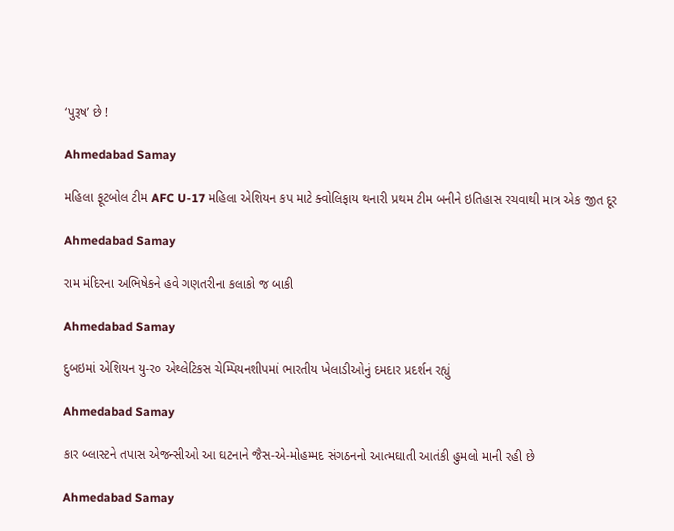‘પુરૂષ’ છે !

Ahmedabad Samay

મહિલા ફૂટબોલ ટીમ AFC U-17 મહિલા એશિયન કપ માટે ક્વોલિફાય થનારી પ્રથમ ટીમ બનીને ઇતિહાસ રચવાથી માત્ર એક જીત દૂર

Ahmedabad Samay

રામ મંદિરના અભિષેકને હવે ગણતરીના કલાકો જ બાકી

Ahmedabad Samay

દુબઇમાં એશિયન યુ-ર૦ એથ્‍લેટિકસ ચેમ્‍પિયનશીપમાં ભારતીય ખેલાડીઓનું દમદાર પ્રદર્શન રહ્યું

Ahmedabad Samay

કાર બ્લાસ્ટને તપાસ એજન્સીઓ આ ઘટનાને જૈસ-એ-મોહમ્મદ સંગઠનનો આત્મઘાતી આતંકી હુમલો માની રહી છે

Ahmedabad Samay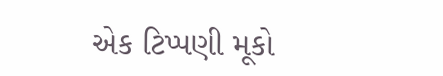એક ટિપ્પણી મૂકો